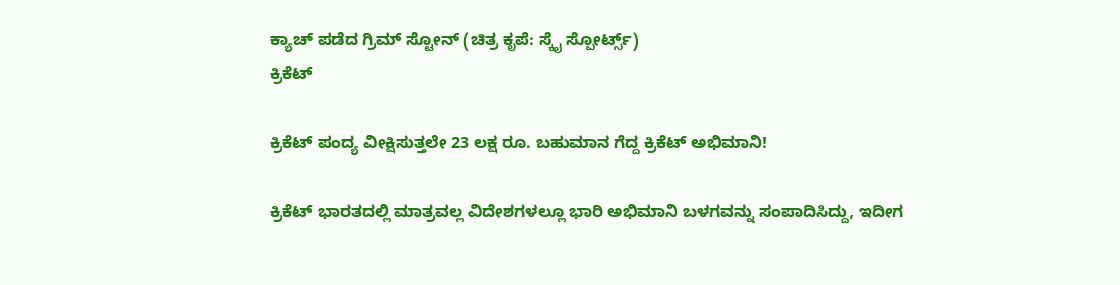ಕ್ಯಾಚ್ ಪಡೆದ ಗ್ರಿಮ್ ಸ್ಟೋನ್ (ಚಿತ್ರ ಕೃಪೆ: ಸ್ಕೈ ಸ್ಪೋರ್ಟ್ಸ್)
ಕ್ರಿಕೆಟ್

ಕ್ರಿಕೆಟ್ ಪಂದ್ಯ ವೀಕ್ಷಿಸುತ್ತಲೇ 23 ಲಕ್ಷ ರೂ. ಬಹುಮಾನ ಗೆದ್ದ ಕ್ರಿಕೆಟ್ ಅಭಿಮಾನಿ!

ಕ್ರಿಕೆಟ್ ಭಾರತದಲ್ಲಿ ಮಾತ್ರವಲ್ಲ ವಿದೇಶಗಳಲ್ಲೂ ಭಾರಿ ಅಭಿಮಾನಿ ಬಳಗವನ್ನು ಸಂಪಾದಿಸಿದ್ದು, ಇದೀಗ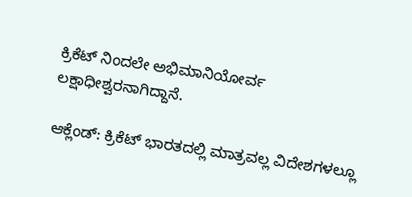ಕ್ರಿಕೆಟ್ ನಿಂದಲೇ ಅಭಿಮಾನಿಯೋರ್ವ ಲಕ್ಷಾಧೀಶ್ವರನಾಗಿದ್ದಾನೆ.

ಆಕ್ಲೆಂಡ್: ಕ್ರಿಕೆಟ್ ಭಾರತದಲ್ಲಿ ಮಾತ್ರವಲ್ಲ ವಿದೇಶಗಳಲ್ಲೂ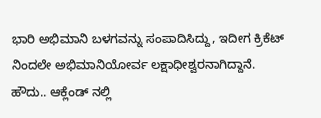ಭಾರಿ ಅಭಿಮಾನಿ ಬಳಗವನ್ನು ಸಂಪಾದಿಸಿದ್ದು, ಇದೀಗ ಕ್ರಿಕೆಟ್ ನಿಂದಲೇ ಅಭಿಮಾನಿಯೋರ್ವ ಲಕ್ಷಾಧೀಶ್ವರನಾಗಿದ್ದಾನೆ.
ಹೌದು.. ಆಕ್ಲೆಂಡ್ ನಲ್ಲಿ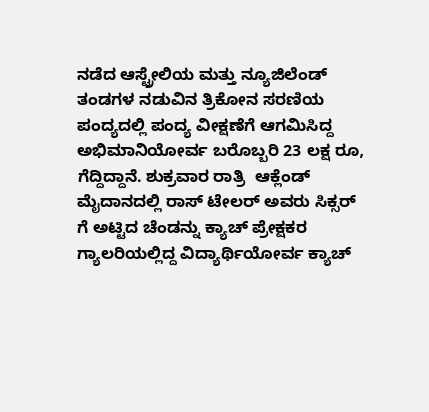ನಡೆದ ಆಸ್ಟ್ರೇಲಿಯ ಮತ್ತು ನ್ಯೂಜಿಲೆಂಡ್ ತಂಡಗಳ ನಡುವಿನ ತ್ರಿಕೋನ ಸರಣಿಯ ಪಂದ್ಯದಲ್ಲಿ ಪಂದ್ಯ ವೀಕ್ಷಣೆಗೆ ಆಗಮಿಸಿದ್ದ ಅಭಿಮಾನಿಯೋರ್ವ ಬರೊಬ್ಬರಿ 23 ಲಕ್ಷ ರೂ, ಗೆದ್ದಿದ್ದಾನೆ. ಶುಕ್ರವಾರ ರಾತ್ರಿ  ಆಕ್ಲೆಂಡ್ ಮೈದಾನದಲ್ಲಿ ರಾಸ್ ಟೇಲರ್ ಅವರು ಸಿಕ್ಸರ್‌ ಗೆ ಅಟ್ಟಿದ ಚೆಂಡನ್ನು ಕ್ಯಾಚ್ ಪ್ರೇಕ್ಷಕರ ಗ್ಯಾಲರಿಯಲ್ಲಿದ್ದ ವಿದ್ಯಾರ್ಥಿಯೋರ್ವ ಕ್ಯಾಚ್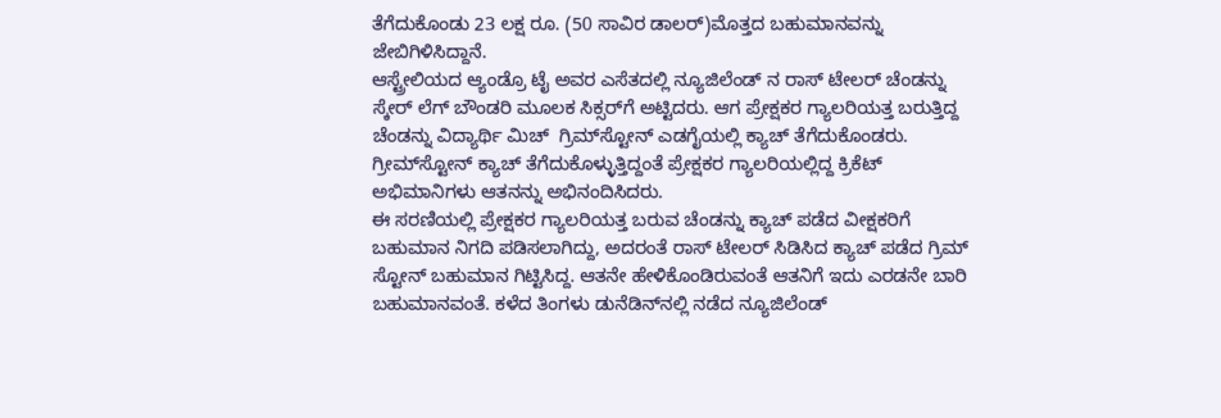ತೆಗೆದುಕೊಂಡು 23 ಲಕ್ಷ ರೂ. (50 ಸಾವಿರ ಡಾಲರ್)ಮೊತ್ತದ ಬಹುಮಾನವನ್ನು  ಜೇಬಿಗಿಳಿಸಿದ್ದಾನೆ.
ಆಸ್ಟ್ರೇಲಿಯದ ಆ್ಯಂಡ್ರೊ ಟೈ ಅವರ ಎಸೆತದಲ್ಲಿ ನ್ಯೂಜಿಲೆಂಡ್‌ ನ ರಾಸ್ ಟೇಲರ್ ಚೆಂಡನ್ನು ಸ್ಕೇರ್ ಲೆಗ್ ಬೌಂಡರಿ ಮೂಲಕ ಸಿಕ್ಸರ್‌ಗೆ ಅಟ್ಟಿದರು. ಆಗ ಪ್ರೇಕ್ಷಕರ ಗ್ಯಾಲರಿಯತ್ತ ಬರುತ್ತಿದ್ದ ಚೆಂಡನ್ನು ವಿದ್ಯಾರ್ಥಿ ಮಿಚ್  ಗ್ರಿಮ್‌ಸ್ಟೋನ್ ಎಡಗೈಯಲ್ಲಿ ಕ್ಯಾಚ್ ತೆಗೆದುಕೊಂಡರು. ಗ್ರೀಮ್‌ಸ್ಟೋನ್ ಕ್ಯಾಚ್ ತೆಗೆದುಕೊಳ್ಳುತ್ತಿದ್ದಂತೆ ಪ್ರೇಕ್ಷಕರ ಗ್ಯಾಲರಿಯಲ್ಲಿದ್ದ ಕ್ರಿಕೆಟ್ ಅಭಿಮಾನಿಗಳು ಆತನನ್ನು ಅಭಿನಂದಿಸಿದರು.
ಈ ಸರಣಿಯಲ್ಲಿ ಪ್ರೇಕ್ಷಕರ ಗ್ಯಾಲರಿಯತ್ತ ಬರುವ ಚೆಂಡನ್ನು ಕ್ಯಾಚ್ ಪಡೆದ ವೀಕ್ಷಕರಿಗೆ ಬಹುಮಾನ ನಿಗದಿ ಪಡಿಸಲಾಗಿದ್ದು, ಅದರಂತೆ ರಾಸ್ ಟೇಲರ್ ಸಿಡಿಸಿದ ಕ್ಯಾಚ್ ಪಡೆದ ಗ್ರಿಮ್ ಸ್ಟೋನ್ ಬಹುಮಾನ ಗಿಟ್ಟಿಸಿದ್ದ. ಆತನೇ ಹೇಳಿಕೊಂಡಿರುವಂತೆ ಆತನಿಗೆ ಇದು ಎರಡನೇ ಬಾರಿ ಬಹುಮಾನವಂತೆ. ಕಳೆದ ತಿಂಗಳು ಡುನೆಡಿನ್‌ನಲ್ಲಿ ನಡೆದ ನ್ಯೂಜಿಲೆಂಡ್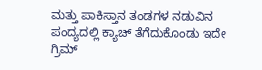ಮತ್ತು ಪಾಕಿಸ್ತಾನ ತಂಡಗಳ ನಡುವಿನ ಪಂದ್ಯದಲ್ಲಿ ಕ್ಯಾಚ್ ತೆಗೆದುಕೊಂಡು ಇದೇ ಗ್ರಿಮ್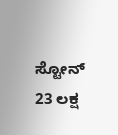ಸ್ಟೋನ್ 23 ಲಕ್ಷ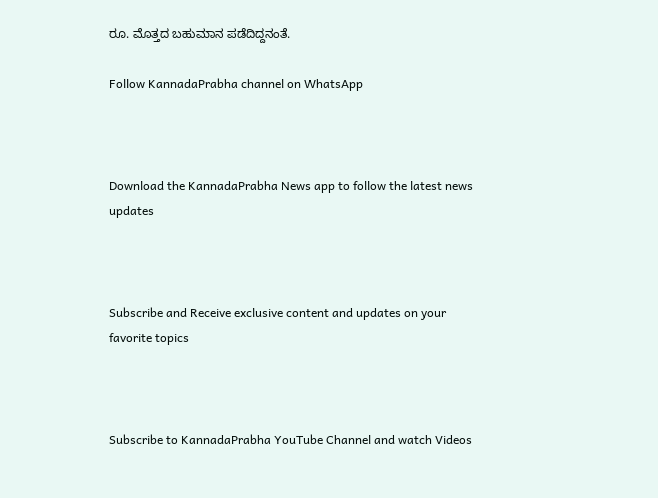ರೂ. ಮೊತ್ತದ ಬಹುಮಾನ ಪಡೆದಿದ್ದನಂತೆ.

Follow KannadaPrabha channel on WhatsApp



Download the KannadaPrabha News app to follow the latest news updates



Subscribe and Receive exclusive content and updates on your favorite topics



Subscribe to KannadaPrabha YouTube Channel and watch Videos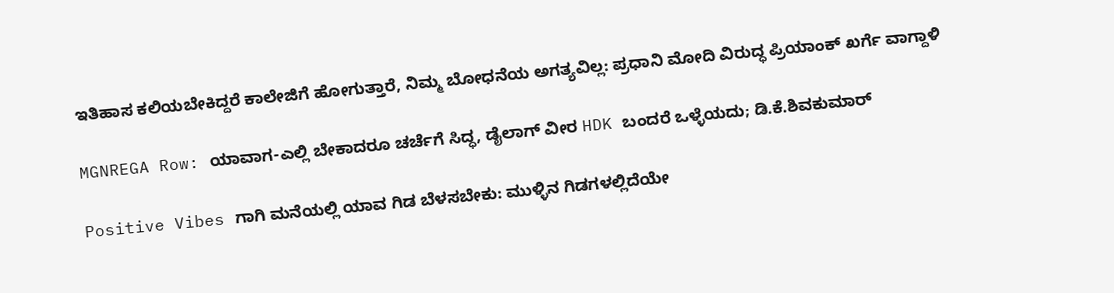ಇತಿಹಾಸ ಕಲಿಯಬೇಕಿದ್ದರೆ ಕಾಲೇಜಿಗೆ ಹೋಗುತ್ತಾರೆ, ನಿಮ್ಮ ಬೋಧನೆಯ ಅಗತ್ಯವಿಲ್ಲ: ಪ್ರಧಾನಿ ಮೋದಿ ವಿರುದ್ಧ ಪ್ರಿಯಾಂಕ್ ಖರ್ಗೆ ವಾಗ್ದಾಳಿ

MGNREGA Row: ಯಾವಾಗ-ಎಲ್ಲಿ ಬೇಕಾದರೂ ಚರ್ಚೆಗೆ ಸಿದ್ಧ, ಡೈಲಾಗ್‌ ವೀರ HDK ಬಂದರೆ ಒಳ್ಳೆಯದು; ಡಿ.ಕೆ.ಶಿವಕುಮಾರ್

Positive Vibes ಗಾಗಿ ಮನೆಯಲ್ಲಿ ಯಾವ ಗಿಡ ಬೆಳಸಬೇಕು: ಮುಳ್ಳಿನ ಗಿಡಗಳಲ್ಲಿದೆಯೇ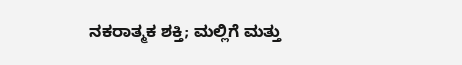ನಕರಾತ್ಮಕ ಶಕ್ತಿ; ಮಲ್ಲಿಗೆ ಮತ್ತು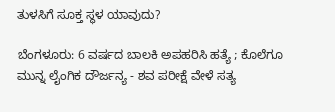ತುಳಸಿಗೆ ಸೂಕ್ತ ಸ್ಥಳ ಯಾವುದು?

ಬೆಂಗಳೂರು: 6 ವರ್ಷದ ಬಾಲಕಿ ಅಪಹರಿಸಿ ಹತ್ಯೆ ; ಕೊಲೆಗೂ ಮುನ್ನ ಲೈಂಗಿಕ ದೌರ್ಜನ್ಯ - ಶವ ಪರೀಕ್ಷೆ ವೇಳೆ ಸತ್ಯ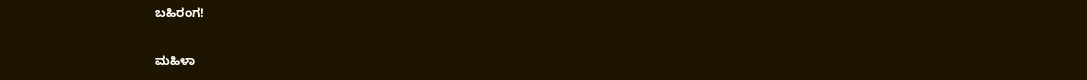ಬಹಿರಂಗ!

ಮಹಿಳಾ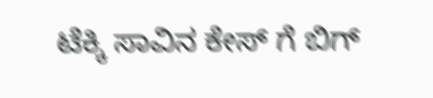ಟೆಕ್ಕಿ ಸಾವಿನ ಕೇಸ್ ಗೆ ಬಿಗ್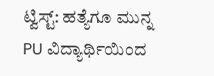ಟ್ವಿಸ್ಟ್: ಹತ್ಯೆಗೂ ಮುನ್ನ PU ವಿದ್ಯಾರ್ಥಿಯಿಂದ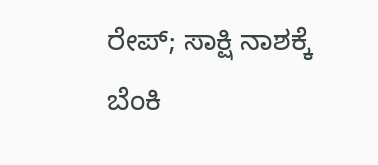ರೇಪ್; ಸಾಕ್ಷಿ ನಾಶಕ್ಕೆ ಬೆಂಕಿ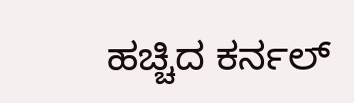ಹಚ್ಚಿದ ಕರ್ನಲ್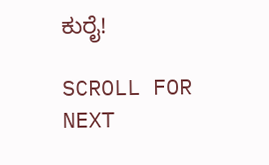ಕುರೈ!

SCROLL FOR NEXT